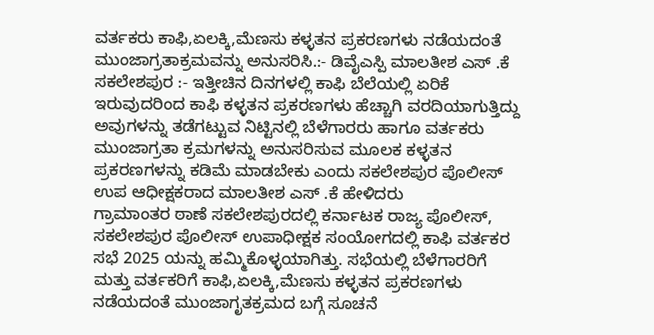ವರ್ತಕರು ಕಾಫಿ,ಏಲಕ್ಕಿ,ಮೆಣಸು ಕಳ್ಳತನ ಪ್ರಕರಣಗಳು ನಡೆಯದಂತೆ ಮುಂಜಾಗ್ರತಾಕ್ರಮವನ್ನು ಅನುಸರಿಸಿ.:- ಡಿವೈಎಸ್ಪಿ ಮಾಲತೀಶ ಎಸ್ .ಕೆ
ಸಕಲೇಶಪುರ :- ಇತ್ತೀಚಿನ ದಿನಗಳಲ್ಲಿ ಕಾಫಿ ಬೆಲೆಯಲ್ಲಿ ಏರಿಕೆ ಇರುವುದರಿಂದ ಕಾಫಿ ಕಳ್ಳತನ ಪ್ರಕರಣಗಳು ಹೆಚ್ಚಾಗಿ ವರದಿಯಾಗುತ್ತಿದ್ದು ಅವುಗಳನ್ನು ತಡೆಗಟ್ಟುವ ನಿಟ್ಟಿನಲ್ಲಿ ಬೆಳೆಗಾರರು ಹಾಗೂ ವರ್ತಕರು ಮುಂಜಾಗ್ರತಾ ಕ್ರಮಗಳನ್ನು ಅನುಸರಿಸುವ ಮೂಲಕ ಕಳ್ಳತನ ಪ್ರಕರಣಗಳನ್ನು ಕಡಿಮೆ ಮಾಡಬೇಕು ಎಂದು ಸಕಲೇಶಪುರ ಪೊಲೀಸ್ ಉಪ ಆಧೀಕ್ಷಕರಾದ ಮಾಲತೀಶ ಎಸ್ .ಕೆ ಹೇಳಿದರು
ಗ್ರಾಮಾಂತರ ಠಾಣೆ ಸಕಲೇಶಪುರದಲ್ಲಿ ಕರ್ನಾಟಕ ರಾಜ್ಯ ಪೊಲೀಸ್, ಸಕಲೇಶಪುರ ಪೊಲೀಸ್ ಉಪಾಧೀಕ್ಷಕ ಸಂಯೋಗದಲ್ಲಿ ಕಾಫಿ ವರ್ತಕರ ಸಭೆ 2025 ಯನ್ನು ಹಮ್ಮಿಕೊಳ್ಳಯಾಗಿತ್ತು. ಸಭೆಯಲ್ಲಿ ಬೆಳೆಗಾರರಿಗೆ ಮತ್ತು ವರ್ತಕರಿಗೆ ಕಾಫಿ,ಏಲಕ್ಕಿ,ಮೆಣಸು ಕಳ್ಳತನ ಪ್ರಕರಣಗಳು ನಡೆಯದಂತೆ ಮುಂಜಾಗೃತಕ್ರಮದ ಬಗ್ಗೆ ಸೂಚನೆ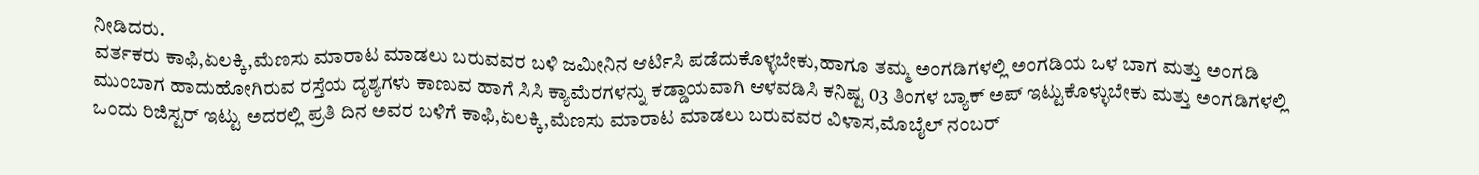ನೀಡಿದರು.
ವರ್ತಕರು ಕಾಫಿ,ಏಲಕ್ಕಿ,ಮೆಣಸು ಮಾರಾಟ ಮಾಡಲು ಬರುವವರ ಬಳಿ ಜಮೀನಿನ ಆರ್ಟಿಸಿ ಪಡೆದುಕೊಳ್ಳಬೇಕು,ಹಾಗೂ ತಮ್ಮ ಅಂಗಡಿಗಳಲ್ಲಿ ಅಂಗಡಿಯ ಒಳ ಬಾಗ ಮತ್ತು ಅಂಗಡಿ ಮುಂಬಾಗ ಹಾದುಹೋಗಿರುವ ರಸ್ತೆಯ ದೃಶ್ಯಗಳು ಕಾಣುವ ಹಾಗೆ ಸಿಸಿ ಕ್ಯಾಮೆರಗಳನ್ನು ಕಡ್ಡಾಯವಾಗಿ ಆಳವಡಿಸಿ ಕನಿಷ್ಟ 03 ತಿಂಗಳ ಬ್ಯಾಕ್ ಅಪ್ ಇಟ್ಟುಕೊಳ್ಳುಬೇಕು ಮತ್ತು ಅಂಗಡಿಗಳಲ್ಲಿ ಒಂದು ರಿಜಿಸ್ಟರ್ ಇಟ್ಟು ಅದರಲ್ಲಿ ಪ್ರತಿ ದಿನ ಅವರ ಬಳಿಗೆ ಕಾಫಿ,ಏಲಕ್ಕಿ,ಮೆಣಸು ಮಾರಾಟ ಮಾಡಲು ಬರುವವರ ವಿಳಾಸ,ಮೊಬೈಲ್ ನಂಬರ್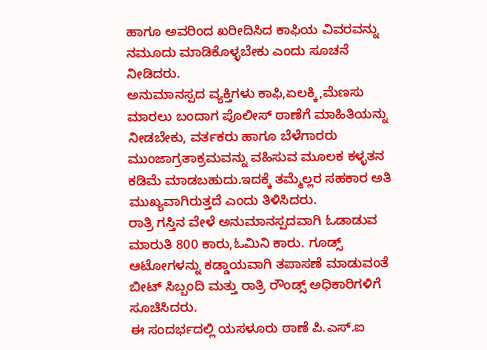ಹಾಗೂ ಅವರಿಂದ ಖರೀದಿಸಿದ ಕಾಫಿಯ ವಿವರವನ್ನು ನಮೂದು ಮಾಡಿಕೊಳ್ಳಬೇಕು ಎಂದು ಸೂಚನೆ ನೀಡಿದರು.
ಅನುಮಾನಸ್ಪದ ವ್ಯಕ್ತಿಗಳು ಕಾಫಿ,ಏಲಕ್ಕಿ,ಮೆಣಸು ಮಾರಲು ಬಂದಾಗ ಪೊಲೀಸ್ ಠಾಣೆಗೆ ಮಾಹಿತಿಯನ್ನು ನೀಡಬೇಕು, ವರ್ತಕರು ಹಾಗೂ ಬೆಳೆಗಾರರು ಮುಂಜಾಗ್ರತಾಕ್ರಮವನ್ನು ವಹಿಸುವ ಮೂಲಕ ಕಳ್ಳತನ ಕಡಿಮೆ ಮಾಡಬಹುದು.ಇದಕ್ಕೆ ತಮ್ಮೆಲ್ಲರ ಸಹಕಾರ ಅತಿ ಮುಖ್ಯವಾಗಿರುತ್ತದೆ ಎಂದು ತಿಳಿಸಿದರು.
ರಾತ್ರಿ ಗಸ್ತಿನ ವೇಳೆ ಅನುಮಾನಸ್ಪದವಾಗಿ ಓಡಾಡುವ ಮಾರುತಿ 800 ಕಾರು,ಓಮಿನಿ ಕಾರು. ಗೂಡ್ಸ್ ಆಟೋಗಳನ್ನು ಕಡ್ಡಾಯವಾಗಿ ತಪಾಸಣೆ ಮಾಡುವಂತೆ ಬೀಟ್ ಸಿಬ್ಬಂದಿ ಮತ್ತು ರಾತ್ರಿ ರೌಂಡ್ಸ್ ಅಧಿಕಾರಿಗಳಿಗೆ ಸೂಚಿಸಿದರು.
ಈ ಸಂದರ್ಭದಲ್ಲಿ ಯಸಳೂರು ಠಾಣೆ ಪಿ.ಎಸ್.ಐ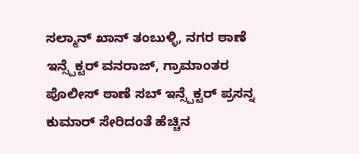ಸಲ್ಮಾನ್ ಖಾನ್ ತಂಬುಳ್ಳಿ, ನಗರ ಠಾಣೆ ಇನ್ಸ್ಪೆಕ್ಟರ್ ವನರಾಜ್, ಗ್ರಾಮಾಂತರ ಪೊಲೀಸ್ ಠಾಣೆ ಸಬ್ ಇನ್ಸ್ಪೆಕ್ಟರ್ ಪ್ರಸನ್ನ ಕುಮಾರ್ ಸೇರಿದಂತೆ ಹೆಚ್ಚಿನ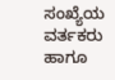ಸಂಖ್ಯೆಯ ವರ್ತಕರು ಹಾಗೂ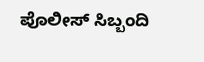ಪೊಲೀಸ್ ಸಿಬ್ಬಂದಿ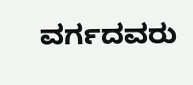ವರ್ಗದವರು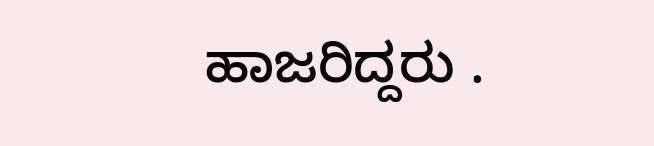ಹಾಜರಿದ್ದರು .